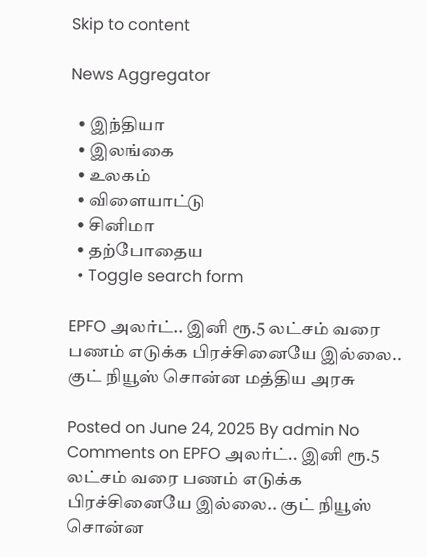Skip to content

News Aggregator

  • இந்தியா
  • இலங்கை
  • உலகம்
  • விளையாட்டு
  • சினிமா
  • தற்போதைய
  • Toggle search form

EPFO அலர்ட்.. இனி ரூ.5 லட்சம் வரை பணம் எடுக்க பிரச்சினையே இல்லை.. குட் நியூஸ் சொன்ன மத்திய அரசு

Posted on June 24, 2025 By admin No Comments on EPFO அலர்ட்.. இனி ரூ.5 லட்சம் வரை பணம் எடுக்க பிரச்சினையே இல்லை.. குட் நியூஸ் சொன்ன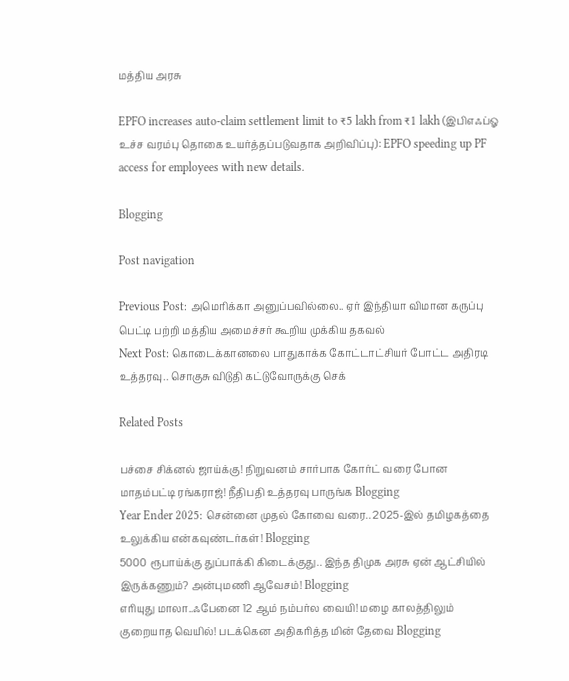மத்திய அரசு

EPFO increases auto-claim settlement limit to ₹5 lakh from ₹1 lakh (இபிஎஃப்ஓ உச்ச வரம்பு தொகை உயர்த்தப்படுவதாக அறிவிப்பு): EPFO speeding up PF access for employees with new details.

Blogging

Post navigation

Previous Post: அமெரிக்கா அனுப்பவில்லை.. ஏர் இந்தியா விமான கருப்பு பெட்டி பற்றி மத்திய அமைச்சர் கூறிய முக்கிய தகவல்
Next Post: கொடைக்கானலை பாதுகாக்க கோட்டாட்சியர் போட்ட அதிரடி உத்தரவு.. சொகுசு விடுதி கட்டுவோருக்கு செக்

Related Posts

பச்சை சிக்னல் ஜாய்க்கு! நிறுவனம் சார்பாக கோர்ட் வரை போன மாதம்பட்டி ரங்கராஜ்! நீதிபதி உத்தரவு பாருங்க Blogging
Year Ender 2025: சென்னை முதல் கோவை வரை.. 2025-இல் தமிழகத்தை உலுக்கிய என்கவுண்டர்கள்! Blogging
5000 ரூபாய்க்கு துப்பாக்கி கிடைக்குது.. இந்த திமுக அரசு ஏன் ஆட்சியில் இருக்கணும்? அன்புமணி ஆவேசம்! Blogging
எரியுது மாலா..ஃபேனை 12 ஆம் நம்பர்ல வையி! மழை காலத்திலும் குறையாத வெயில்! படக்கென அதிகரித்த மின் தேவை Blogging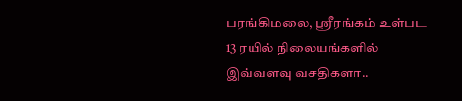பரங்கிமலை, ஸ்ரீரங்கம் உள்பட 13 ரயில் நிலையங்களில் இவ்வளவு வசதிகளா..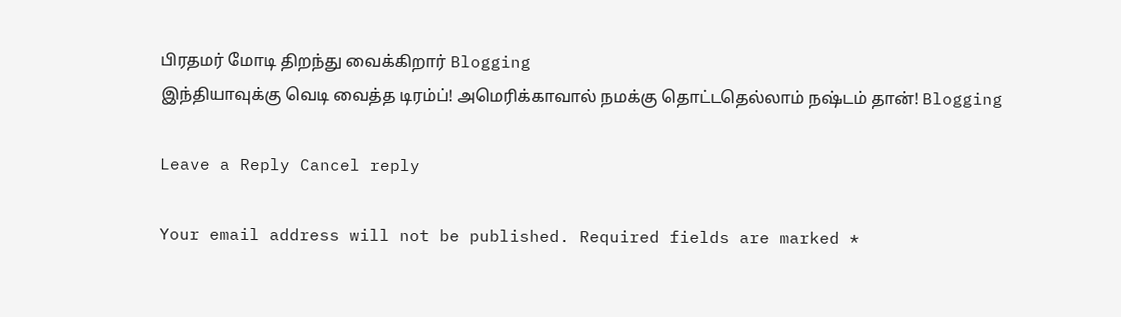பிரதமர் மோடி திறந்து வைக்கிறார் Blogging
இந்தியாவுக்கு வெடி வைத்த டிரம்ப்! அமெரிக்காவால் நமக்கு தொட்டதெல்லாம் நஷ்டம் தான்! Blogging

Leave a Reply Cancel reply

Your email address will not be published. Required fields are marked *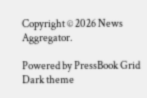Copyright © 2026 News Aggregator.

Powered by PressBook Grid Dark theme